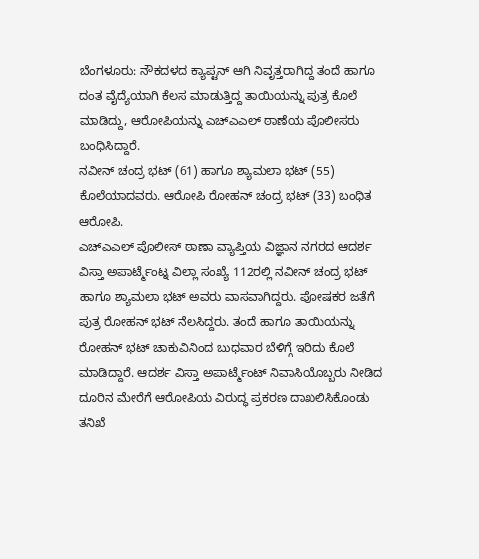ಬೆಂಗಳೂರು: ನೌಕದಳದ ಕ್ಯಾಪ್ಟನ್ ಆಗಿ ನಿವೃತ್ತರಾಗಿದ್ದ ತಂದೆ ಹಾಗೂ ದಂತ ವೈದ್ಯೆಯಾಗಿ ಕೆಲಸ ಮಾಡುತ್ತಿದ್ದ ತಾಯಿಯನ್ನು ಪುತ್ರ ಕೊಲೆ ಮಾಡಿದ್ದು, ಆರೋಪಿಯನ್ನು ಎಚ್ಎಎಲ್ ಠಾಣೆಯ ಪೊಲೀಸರು ಬಂಧಿಸಿದ್ದಾರೆ.
ನವೀನ್ ಚಂದ್ರ ಭಟ್ (61) ಹಾಗೂ ಶ್ಯಾಮಲಾ ಭಟ್ (55) ಕೊಲೆಯಾದವರು. ಆರೋಪಿ ರೋಹನ್ ಚಂದ್ರ ಭಟ್ (33) ಬಂಧಿತ ಆರೋಪಿ.
ಎಚ್ಎಎಲ್ ಪೊಲೀಸ್ ಠಾಣಾ ವ್ಯಾಪ್ತಿಯ ವಿಜ್ಞಾನ ನಗರದ ಆದರ್ಶ ವಿಸ್ತಾ ಅಪಾರ್ಟ್ಮೆಂಟ್ನ ವಿಲ್ಲಾ ಸಂಖ್ಯೆ 112ರಲ್ಲಿ ನವೀನ್ ಚಂದ್ರ ಭಟ್ ಹಾಗೂ ಶ್ಯಾಮಲಾ ಭಟ್ ಅವರು ವಾಸವಾಗಿದ್ದರು. ಪೋಷಕರ ಜತೆಗೆ ಪುತ್ರ ರೋಹನ್ ಭಟ್ ನೆಲಸಿದ್ದರು. ತಂದೆ ಹಾಗೂ ತಾಯಿಯನ್ನು ರೋಹನ್ ಭಟ್ ಚಾಕುವಿನಿಂದ ಬುಧವಾರ ಬೆಳಿಗ್ಗೆ ಇರಿದು ಕೊಲೆ ಮಾಡಿದ್ದಾರೆ. ಆದರ್ಶ ವಿಸ್ತಾ ಅಪಾರ್ಟ್ಮೆಂಟ್ ನಿವಾಸಿಯೊಬ್ಬರು ನೀಡಿದ ದೂರಿನ ಮೇರೆಗೆ ಆರೋಪಿಯ ವಿರುದ್ಧ ಪ್ರಕರಣ ದಾಖಲಿಸಿಕೊಂಡು ತನಿಖೆ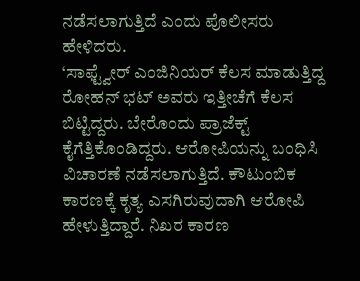ನಡೆಸಲಾಗುತ್ತಿದೆ ಎಂದು ಪೊಲೀಸರು ಹೇಳಿದರು.
‘ಸಾಫ್ಟ್ವೇರ್ ಎಂಜಿನಿಯರ್ ಕೆಲಸ ಮಾಡುತ್ತಿದ್ದ ರೋಹನ್ ಭಟ್ ಅವರು ಇತ್ತೀಚೆಗೆ ಕೆಲಸ ಬಿಟ್ಟಿದ್ದರು. ಬೇರೊಂದು ಪ್ರಾಜೆಕ್ಟ್ ಕೈಗೆತ್ತಿಕೊಂಡಿದ್ದರು. ಆರೋಪಿಯನ್ನು ಬಂಧಿಸಿ ವಿಚಾರಣೆ ನಡೆಸಲಾಗುತ್ತಿದೆ. ಕೌಟುಂಬಿಕ ಕಾರಣಕ್ಕೆ ಕೃತ್ಯ ಎಸಗಿರುವುದಾಗಿ ಆರೋಪಿ ಹೇಳುತ್ತಿದ್ದಾರೆ. ನಿಖರ ಕಾರಣ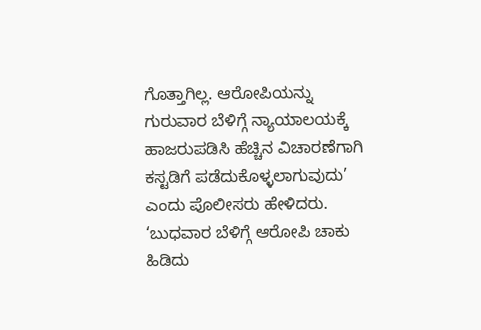ಗೊತ್ತಾಗಿಲ್ಲ. ಆರೋಪಿಯನ್ನು ಗುರುವಾರ ಬೆಳಿಗ್ಗೆ ನ್ಯಾಯಾಲಯಕ್ಕೆ ಹಾಜರುಪಡಿಸಿ ಹೆಚ್ಚಿನ ವಿಚಾರಣೆಗಾಗಿ ಕಸ್ಟಡಿಗೆ ಪಡೆದುಕೊಳ್ಳಲಾಗುವುದು’ ಎಂದು ಪೊಲೀಸರು ಹೇಳಿದರು.
‘ಬುಧವಾರ ಬೆಳಿಗ್ಗೆ ಆರೋಪಿ ಚಾಕು ಹಿಡಿದು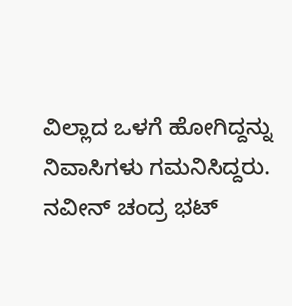ವಿಲ್ಲಾದ ಒಳಗೆ ಹೋಗಿದ್ದನ್ನು ನಿವಾಸಿಗಳು ಗಮನಿಸಿದ್ದರು. ನವೀನ್ ಚಂದ್ರ ಭಟ್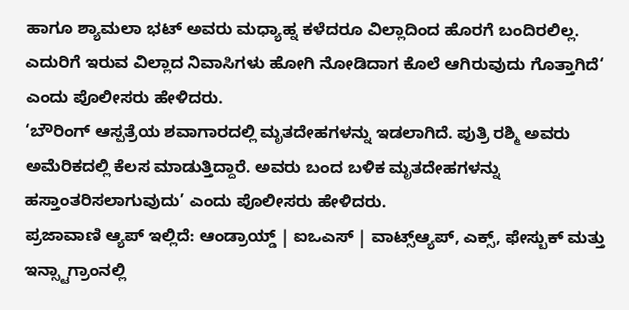ಹಾಗೂ ಶ್ಯಾಮಲಾ ಭಟ್ ಅವರು ಮಧ್ಯಾಹ್ನ ಕಳೆದರೂ ವಿಲ್ಲಾದಿಂದ ಹೊರಗೆ ಬಂದಿರಲಿಲ್ಲ. ಎದುರಿಗೆ ಇರುವ ವಿಲ್ಲಾದ ನಿವಾಸಿಗಳು ಹೋಗಿ ನೋಡಿದಾಗ ಕೊಲೆ ಆಗಿರುವುದು ಗೊತ್ತಾಗಿದೆ‘ ಎಂದು ಪೊಲೀಸರು ಹೇಳಿದರು.
‘ಬೌರಿಂಗ್ ಆಸ್ಪತ್ರೆಯ ಶವಾಗಾರದಲ್ಲಿ ಮೃತದೇಹಗಳನ್ನು ಇಡಲಾಗಿದೆ. ಪುತ್ರಿ ರಶ್ಮಿ ಅವರು ಅಮೆರಿಕದಲ್ಲಿ ಕೆಲಸ ಮಾಡುತ್ತಿದ್ದಾರೆ. ಅವರು ಬಂದ ಬಳಿಕ ಮೃತದೇಹಗಳನ್ನು ಹಸ್ತಾಂತರಿಸಲಾಗುವುದು’ ಎಂದು ಪೊಲೀಸರು ಹೇಳಿದರು.
ಪ್ರಜಾವಾಣಿ ಆ್ಯಪ್ ಇಲ್ಲಿದೆ: ಆಂಡ್ರಾಯ್ಡ್ | ಐಒಎಸ್ | ವಾಟ್ಸ್ಆ್ಯಪ್, ಎಕ್ಸ್, ಫೇಸ್ಬುಕ್ ಮತ್ತು ಇನ್ಸ್ಟಾಗ್ರಾಂನಲ್ಲಿ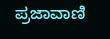ಪ್ರಜಾವಾಣಿ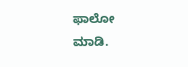ಫಾಲೋ ಮಾಡಿ.